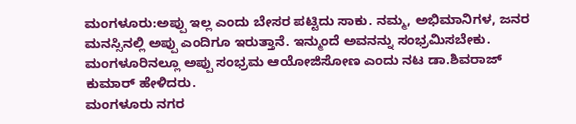ಮಂಗಳೂರು:ಅಪ್ಪು ಇಲ್ಲ ಎಂದು ಬೇಸರ ಪಟ್ಟಿದು ಸಾಕು. ನಮ್ಮ, ಅಭಿಮಾನಿಗಳ, ಜನರ ಮನಸ್ಸಿನಲ್ಲಿ ಅಪ್ಪು ಎಂದಿಗೂ ಇರುತ್ತಾನೆ. ಇನ್ಮುಂದೆ ಅವನನ್ನು ಸಂಭ್ರಮಿಸಬೇಕು. ಮಂಗಳೂರಿನಲ್ಲೂ ಅಪ್ಪು ಸಂಭ್ರಮ ಆಯೋಜಿಸೋಣ ಎಂದು ನಟ ಡಾ.ಶಿವರಾಜ್ ಕುಮಾರ್ ಹೇಳಿದರು.
ಮಂಗಳೂರು ನಗರ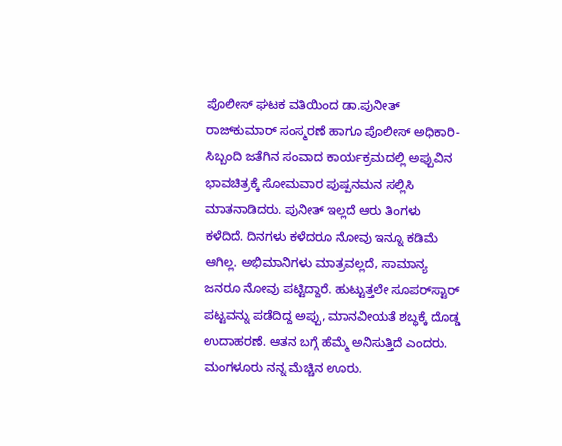ಪೊಲೀಸ್ ಘಟಕ ವತಿಯಿಂದ ಡಾ.ಪುನೀತ್ ರಾಜ್‌ಕುಮಾರ್ ಸಂಸ್ಮರಣೆ ಹಾಗೂ ಪೊಲೀಸ್ ಅಧಿಕಾರಿ-ಸಿಬ್ಬಂದಿ ಜತೆಗಿನ ಸಂವಾದ ಕಾರ್ಯಕ್ರಮದಲ್ಲಿ ಅಪ್ಪುವಿನ ಭಾವಚಿತ್ರಕ್ಕೆ ಸೋಮವಾರ ಪುಷ್ಪನಮನ ಸಲ್ಲಿಸಿ ಮಾತನಾಡಿದರು. ಪುನೀತ್ ಇಲ್ಲದೆ ಆರು ತಿಂಗಳು ಕಳೆದಿದೆ. ದಿನಗಳು ಕಳೆದರೂ ನೋವು ಇನ್ನೂ ಕಡಿಮೆ ಆಗಿಲ್ಲ. ಅಭಿಮಾನಿಗಳು ಮಾತ್ರವಲ್ಲದೆ, ಸಾಮಾನ್ಯ ಜನರೂ ನೋವು ಪಟ್ಟಿದ್ದಾರೆ. ಹುಟ್ಟುತ್ತಲೇ ಸೂಪರ್‌ಸ್ಟಾರ್ ಪಟ್ಟವನ್ನು ಪಡೆದಿದ್ದ ಅಪ್ಪು, ಮಾನವೀಯತೆ ಶಬ್ಧಕ್ಕೆ ದೊಡ್ಡ ಉದಾಹರಣೆ. ಆತನ ಬಗ್ಗೆ ಹೆಮ್ಮೆ ಅನಿಸುತ್ತಿದೆ ಎಂದರು.
ಮಂಗಳೂರು ನನ್ನ ಮೆಚ್ಚಿನ ಊರು.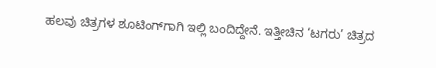ಹಲವು ಚಿತ್ರಗಳ ಶೂಟಿಂಗ್‌ಗಾಗಿ ಇಲ್ಲಿ ಬಂದಿದ್ದೇನೆ. ಇತ್ತೀಚಿನ ‘ಟಗರು’ ಚಿತ್ರದ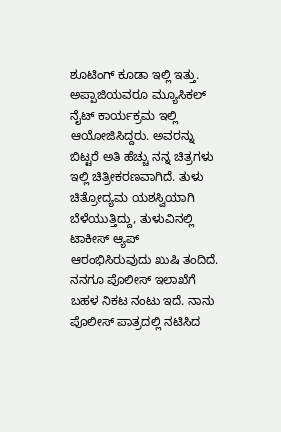ಶೂಟಿಂಗ್ ಕೂಡಾ ಇಲ್ಲಿ ಇತ್ತು. ಅಪ್ಪಾಜಿಯವರೂ ಮ್ಯೂಸಿಕಲ್ ನೈಟ್ ಕಾರ್ಯಕ್ರಮ ಇಲ್ಲಿ ಆಯೋಜಿಸಿದ್ದರು. ಅವರನ್ನು ಬಿಟ್ಟರೆ ಅತಿ ಹೆಚ್ಚು ನನ್ನ ಚಿತ್ರಗಳು ಇಲ್ಲಿ ಚಿತ್ರೀಕರಣವಾಗಿದೆ. ತುಳು ಚಿತ್ರೋದ್ಯಮ ಯಶಸ್ವಿಯಾಗಿ ಬೆಳೆಯುತ್ತಿದ್ದು, ತುಳುವಿನಲ್ಲಿ ಟಾಕೀಸ್ ಆ್ಯಪ್ ಆರಂಭಿಸಿರುವುದು ಖುಷಿ ತಂದಿದೆ. ನನಗೂ ಪೊಲೀಸ್ ಇಲಾಖೆಗೆ ಬಹಳ ನಿಕಟ ನಂಟು ಇದೆ. ನಾನು ಪೊಲೀಸ್ ಪಾತ್ರದಲ್ಲಿ ನಟಿಸಿದ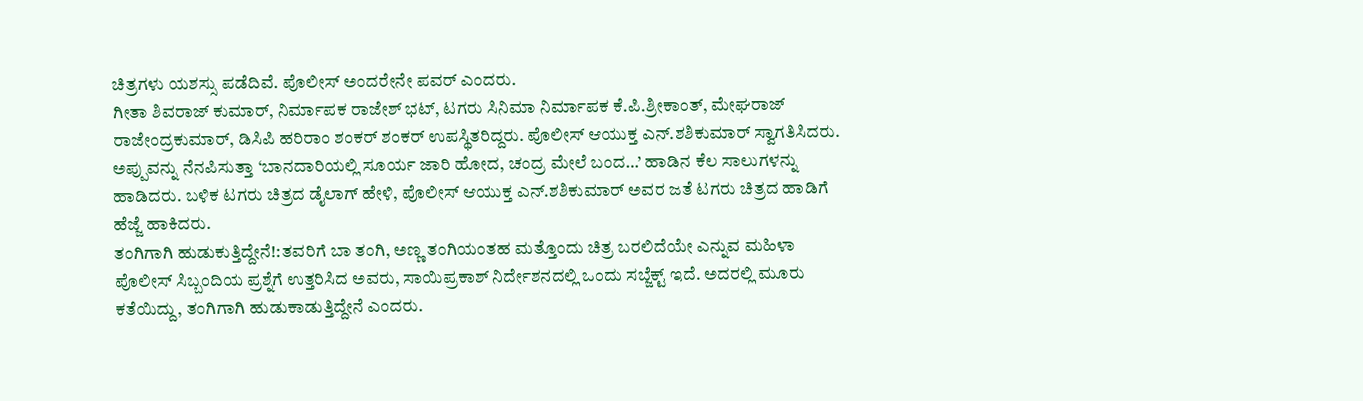ಚಿತ್ರಗಳು ಯಶಸ್ಸು ಪಡೆದಿವೆ. ಪೊಲೀಸ್ ಅಂದರೇನೇ ಪವರ್ ಎಂದರು.
ಗೀತಾ ಶಿವರಾಜ್ ಕುಮಾರ್, ನಿರ್ಮಾಪಕ ರಾಜೇಶ್ ಭಟ್, ಟಗರು ಸಿನಿಮಾ ನಿರ್ಮಾಪಕ ಕೆ.ಪಿ.ಶ್ರೀಕಾಂತ್, ಮೇಘರಾಜ್ ರಾಜೇಂದ್ರಕುಮಾರ್, ಡಿಸಿಪಿ ಹರಿರಾಂ ಶಂಕರ್ ಶಂಕರ್ ಉಪಸ್ಥಿತರಿದ್ದರು. ಪೊಲೀಸ್ ಆಯುಕ್ತ ಎನ್.ಶಶಿಕುಮಾರ್ ಸ್ವಾಗತಿಸಿದರು. ಅಪ್ಪುವನ್ನು ನೆನಪಿಸುತ್ತಾ ‘ಬಾನದಾರಿಯಲ್ಲಿ ಸೂರ್ಯ ಜಾರಿ ಹೋದ, ಚಂದ್ರ ಮೇಲೆ ಬಂದ…’ ಹಾಡಿನ ಕೆಲ ಸಾಲುಗಳನ್ನು ಹಾಡಿದರು. ಬಳಿಕ ಟಗರು ಚಿತ್ರದ ಡೈಲಾಗ್ ಹೇಳಿ, ಪೊಲೀಸ್ ಆಯುಕ್ತ ಎನ್.ಶಶಿಕುಮಾರ್ ಅವರ ಜತೆ ಟಗರು ಚಿತ್ರದ ಹಾಡಿಗೆ ಹೆಜ್ಜೆ ಹಾಕಿದರು.
ತಂಗಿಗಾಗಿ ಹುಡುಕುತ್ತಿದ್ದೇನೆ!:ತವರಿಗೆ ಬಾ ತಂಗಿ, ಅಣ್ಣ ತಂಗಿಯಂತಹ ಮತ್ತೊಂದು ಚಿತ್ರ ಬರಲಿದೆಯೇ ಎನ್ನುವ ಮಹಿಳಾ ಪೊಲೀಸ್ ಸಿಬ್ಬಂದಿಯ ಪ್ರಶ್ನೆಗೆ ಉತ್ತರಿಸಿದ ಅವರು, ಸಾಯಿಪ್ರಕಾಶ್ ನಿರ್ದೇಶನದಲ್ಲಿ ಒಂದು ಸಬ್ಜೆಕ್ಟ್ ಇದೆ. ಅದರಲ್ಲಿ ಮೂರು ಕತೆಯಿದ್ದು, ತಂಗಿಗಾಗಿ ಹುಡುಕಾಡುತ್ತಿದ್ದೇನೆ ಎಂದರು.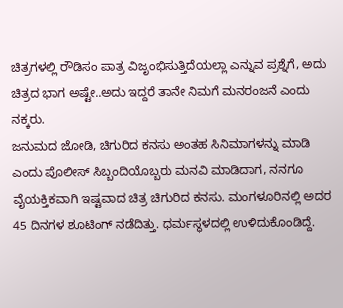ಚಿತ್ರಗಳಲ್ಲಿ ರೌಡಿಸಂ ಪಾತ್ರ ವಿಜೃಂಭಿಸುತ್ತಿದೆಯಲ್ಲಾ ಎನ್ನುವ ಪ್ರಶ್ನೆಗೆ, ಅದು ಚಿತ್ರದ ಭಾಗ ಅಷ್ಟೇ..ಅದು ಇದ್ದರೆ ತಾನೇ ನಿಮಗೆ ಮನರಂಜನೆ ಎಂದು ನಕ್ಕರು.
ಜನುಮದ ಜೋಡಿ, ಚಿಗುರಿದ ಕನಸು ಅಂತಹ ಸಿನಿಮಾಗಳನ್ನು ಮಾಡಿ ಎಂದು ಪೊಲೀಸ್ ಸಿಬ್ಬಂದಿಯೊಬ್ಬರು ಮನವಿ ಮಾಡಿದಾಗ, ನನಗೂ ವೈಯಕ್ತಿಕವಾಗಿ ಇಷ್ಟವಾದ ಚಿತ್ರ ಚಿಗುರಿದ ಕನಸು. ಮಂಗಳೂರಿನಲ್ಲಿ ಅದರ 45 ದಿನಗಳ ಶೂಟಿಂಗ್ ನಡೆದಿತ್ತು. ಧರ್ಮಸ್ಥಳದಲ್ಲಿ ಉಳಿದುಕೊಂಡಿದ್ದೆ.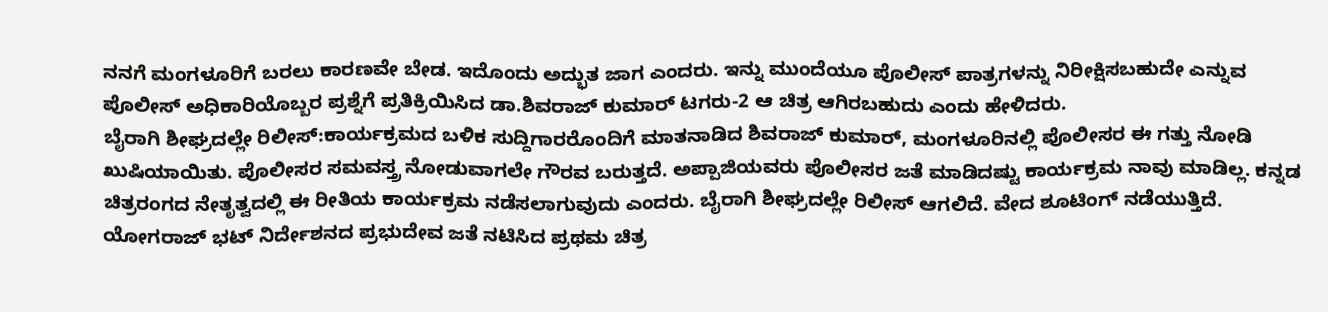ನನಗೆ ಮಂಗಳೂರಿಗೆ ಬರಲು ಕಾರಣವೇ ಬೇಡ. ಇದೊಂದು ಅದ್ಭುತ ಜಾಗ ಎಂದರು. ಇನ್ನು ಮುಂದೆಯೂ ಪೊಲೀಸ್ ಪಾತ್ರಗಳನ್ನು ನಿರೀಕ್ಷಿಸಬಹುದೇ ಎನ್ನುವ ಪೊಲೀಸ್ ಅಧಿಕಾರಿಯೊಬ್ಬರ ಪ್ರಶ್ನೆಗೆ ಪ್ರತಿಕ್ರಿಯಿಸಿದ ಡಾ.ಶಿವರಾಜ್ ಕುಮಾರ್ ಟಗರು-2 ಆ ಚಿತ್ರ ಆಗಿರಬಹುದು ಎಂದು ಹೇಳಿದರು.
ಬೈರಾಗಿ ಶೀಘ್ರದಲ್ಲೇ ರಿಲೀಸ್:ಕಾರ್ಯಕ್ರಮದ ಬಳಿಕ ಸುದ್ದಿಗಾರರೊಂದಿಗೆ ಮಾತನಾಡಿದ ಶಿವರಾಜ್ ಕುಮಾರ್, ಮಂಗಳೂರಿನಲ್ಲಿ ಪೊಲೀಸರ ಈ ಗತ್ತು ನೋಡಿ ಖುಷಿಯಾಯಿತು. ಪೊಲೀಸರ ಸಮವಸ್ತ್ರ ನೋಡುವಾಗಲೇ ಗೌರವ ಬರುತ್ತದೆ. ಅಪ್ಪಾಜಿಯವರು ಪೊಲೀಸರ ಜತೆ ಮಾಡಿದಷ್ಟು ಕಾರ್ಯಕ್ರಮ ನಾವು ಮಾಡಿಲ್ಲ. ಕನ್ನಡ ಚಿತ್ರರಂಗದ ನೇತೃತ್ವದಲ್ಲಿ ಈ ರೀತಿಯ ಕಾರ್ಯಕ್ರಮ ನಡೆಸಲಾಗುವುದು ಎಂದರು. ಬೈರಾಗಿ ಶೀಘ್ರದಲ್ಲೇ ರಿಲೀಸ್ ಆಗಲಿದೆ. ವೇದ ಶೂಟಿಂಗ್ ನಡೆಯುತ್ತಿದೆ. ಯೋಗರಾಜ್ ಭಟ್ ನಿರ್ದೇಶನದ ಪ್ರಭುದೇವ ಜತೆ ನಟಿಸಿದ ಪ್ರಥಮ ಚಿತ್ರ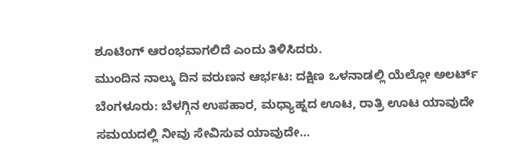ಶೂಟಿಂಗ್ ಆರಂಭವಾಗಲಿದೆ ಎಂದು ತಿಳಿಸಿದರು.
ಮುಂದಿನ ನಾಲ್ಕು ದಿನ ವರುಣನ ಆರ್ಭಟ: ದಕ್ಷಿಣ ಒಳನಾಡಲ್ಲಿ ಯೆಲ್ಲೋ ಅಲರ್ಟ್
ಬೆಂಗಳೂರು: ಬೆಳಗ್ಗಿನ ಉಪಹಾರ, ಮಧ್ಯಾಹ್ನದ ಊಟ, ರಾತ್ರಿ ಊಟ ಯಾವುದೇ ಸಮಯದಲ್ಲಿ ನೀವು ಸೇವಿಸುವ ಯಾವುದೇ…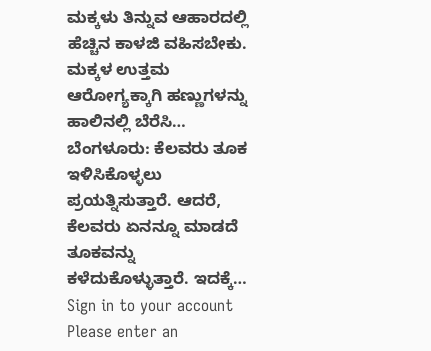ಮಕ್ಕಳು ತಿನ್ನುವ ಆಹಾರದಲ್ಲಿ ಹೆಚ್ಚಿನ ಕಾಳಜಿ ವಹಿಸಬೇಕು. ಮಕ್ಕಳ ಉತ್ತಮ ಆರೋಗ್ಯಕ್ಕಾಗಿ ಹಣ್ಣುಗಳನ್ನು ಹಾಲಿನಲ್ಲಿ ಬೆರೆಸಿ…
ಬೆಂಗಳೂರು: ಕೆಲವರು ತೂಕ ಇಳಿಸಿಕೊಳ್ಳಲು ಪ್ರಯತ್ನಿಸುತ್ತಾರೆ. ಆದರೆ, ಕೆಲವರು ಏನನ್ನೂ ಮಾಡದೆ ತೂಕವನ್ನು ಕಳೆದುಕೊಳ್ಳುತ್ತಾರೆ. ಇದಕ್ಕೆ…
Sign in to your account
Please enter an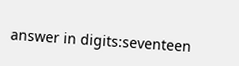answer in digits:seventeen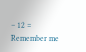− 12 =
Remember me